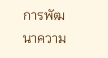การพัฒนาความ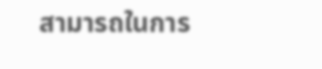สามารถในการ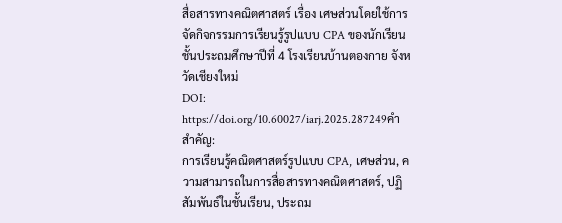สื่อสารทางคณิตศาสตร์ เรื่อง เศษส่วนโดยใช้การจัดกิจกรรมการเรียนรู้รูปแบบ CPA ของนักเรียนชั้นประถมศึกษาปีที่ 4 โรงเรียนบ้านตองกาย จังหวัดเชียงใหม่
DOI:
https://doi.org/10.60027/iarj.2025.287249คำสำคัญ:
การเรียนรู้คณิตศาสตร์รูปแบบ CPA, เศษส่วน, ความสามารถในการสื่อสารทางคณิตศาสตร์, ปฏิสัมพันธ์ในชั้นเรียน, ประถม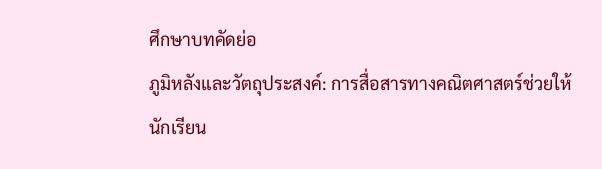ศึกษาบทคัดย่อ
ภูมิหลังและวัตถุประสงค์: การสื่อสารทางคณิตศาสตร์ช่วยให้นักเรียน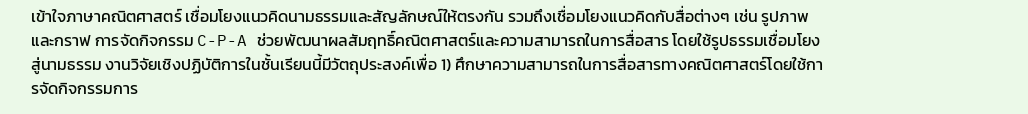เข้าใจภาษาคณิตศาสตร์ เชื่อมโยงแนวคิดนามธรรมและสัญลักษณ์ให้ตรงกัน รวมถึงเชื่อมโยงแนวคิดกับสื่อต่างๆ เช่น รูปภาพและกราฟ การจัดกิจกรรม C-P-A ช่วยพัฒนาผลสัมฤทธิ์คณิตศาสตร์และความสามารถในการสื่อสาร โดยใช้รูปธรรมเชื่อมโยงสู่นามธรรม งานวิจัยเชิงปฏิบัติการในชั้นเรียนนี้มีวัตถุประสงค์เพื่อ 1) ศึกษาความสามารถในการสื่อสารทางคณิตศาสตร์โดยใช้การจัดกิจกรรมการ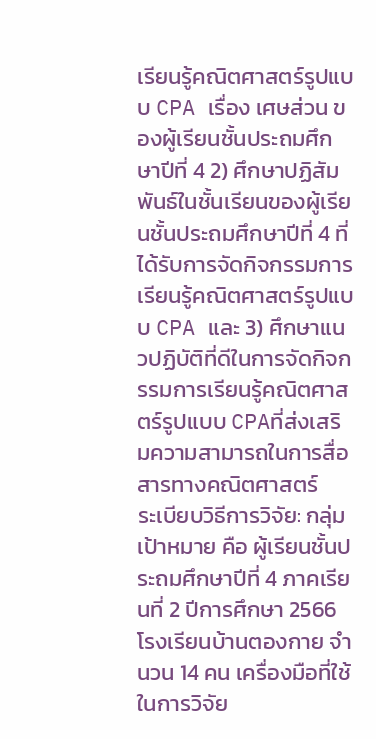เรียนรู้คณิตศาสตร์รูปแบบ CPA เรื่อง เศษส่วน ของผู้เรียนชั้นประถมศึกษาปีที่ 4 2) ศึกษาปฏิสัมพันธ์ในชั้นเรียนของผู้เรียนชั้นประถมศึกษาปีที่ 4 ที่ได้รับการจัดกิจกรรมการเรียนรู้คณิตศาสตร์รูปแบบ CPA และ 3) ศึกษาแนวปฏิบัติที่ดีในการจัดกิจกรรมการเรียนรู้คณิตศาสตร์รูปแบบ CPAที่ส่งเสริมความสามารถในการสื่อสารทางคณิตศาสตร์
ระเบียบวิธีการวิจัย: กลุ่มเป้าหมาย คือ ผู้เรียนชั้นประถมศึกษาปีที่ 4 ภาคเรียนที่ 2 ปีการศึกษา 2566 โรงเรียนบ้านตองกาย จำนวน 14 คน เครื่องมือที่ใช้ในการวิจัย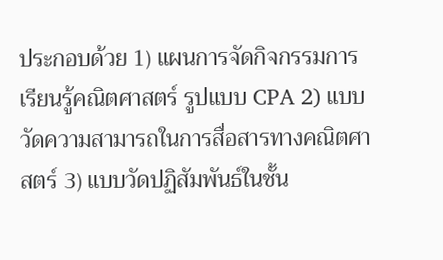ประกอบด้วย 1) แผนการจัดกิจกรรมการเรียนรู้คณิตศาสตร์ รูปแบบ CPA 2) แบบวัดความสามารถในการสื่อสารทางคณิตศาสตร์ 3) แบบวัดปฏิสัมพันธ์ในชั้น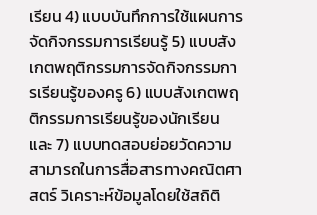เรียน 4) แบบบันทึกการใช้แผนการจัดกิจกรรมการเรียนรู้ 5) แบบสังเกตพฤติกรรมการจัดกิจกรรมการเรียนรู้ของครู 6) แบบสังเกตพฤติกรรมการเรียนรู้ของนักเรียน และ 7) แบบทดสอบย่อยวัดความสามารถในการสื่อสารทางคณิตศาสตร์ วิเคราะห์ข้อมูลโดยใช้สถิติ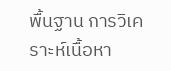พื้นฐาน การวิเคราะห์เนื้อหา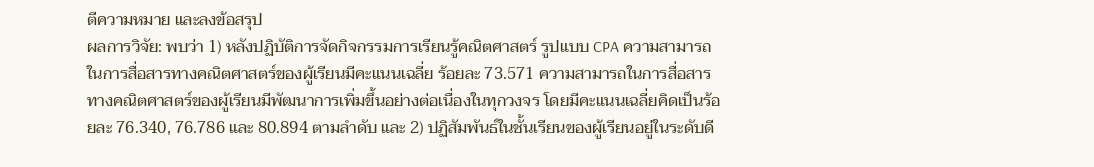ตีความหมาย และลงข้อสรุป
ผลการวิจัย: พบว่า 1) หลังปฏิบัติการจัดกิจกรรมการเรียนรู้คณิตศาสตร์ รูปแบบ CPA ความสามารถในการสื่อสารทางคณิตศาสตร์ของผู้เรียนมีคะแนนเฉลี่ย ร้อยละ 73.571 ความสามารถในการสื่อสารทางคณิตศาสตร์ของผู้เรียนมีพัฒนาการเพิ่มขึ้นอย่างต่อเนื่องในทุกวงจร โดยมีคะแนนเฉลี่ยคิดเป็นร้อยละ 76.340, 76.786 และ 80.894 ตามลำดับ และ 2) ปฏิสัมพันธ์ในชั้นเรียนของผู้เรียนอยู่ในระดับดี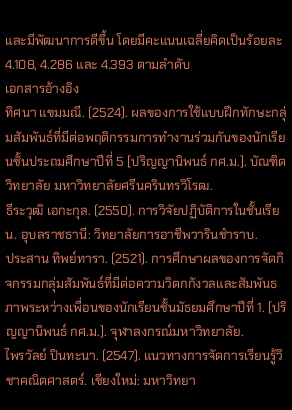และมีพัฒนาการดีขึ้น โดยมีคะแนนเฉลี่ยคิดเป็นร้อยละ 4.108, 4.286 และ 4.393 ตามลำดับ
เอกสารอ้างอิง
ทิศนา แขมมณี. (2524). ผลของการใช้แบบฝึกทักษะกลุ่มสัมพันธ์ที่มีต่อพฤติกรรมการทำงานร่วมกันของนักเรียนชั้นประถมศึกษาปีที่ 5 [ปริญญานิพนธ์ กศ.ม.]. บัณฑิตวิทยาลัย มหาวิทยาลัยศรีนครินทรวิโรฒ.
ธีระวุฒิ เอกะกุล. (2550). การวิจัยปฏิบัติการในชั้นเรียน. อุบลราชธานี: วิทยาลัยการอาชีพวารินชำราบ.
ประสาน ทิพย์ทารา. (2521). การศึกษาผลของการจัดกิจกรรมกลุ่มสัมพันธ์ที่มีต่อความวิตกกังวลและสัมพันธภาพระหว่างเพื่อนของนักเรียนชั้นมัธยมศึกษาปีที่ 1. [ปริญญานิพนธ์ กศ.ม.]. จุฬาลงกรณ์มหาวิทยาลัย.
ไพรวัลย์ ปินทะนา. (2547). แนวทางการจัดการเรียนรู้วิชาคณิตศาสตร์. เชียงใหม่: มหาวิทยา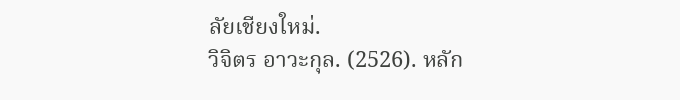ลัยเชียงใหม่.
วิจิตร อาวะกุล. (2526). หลัก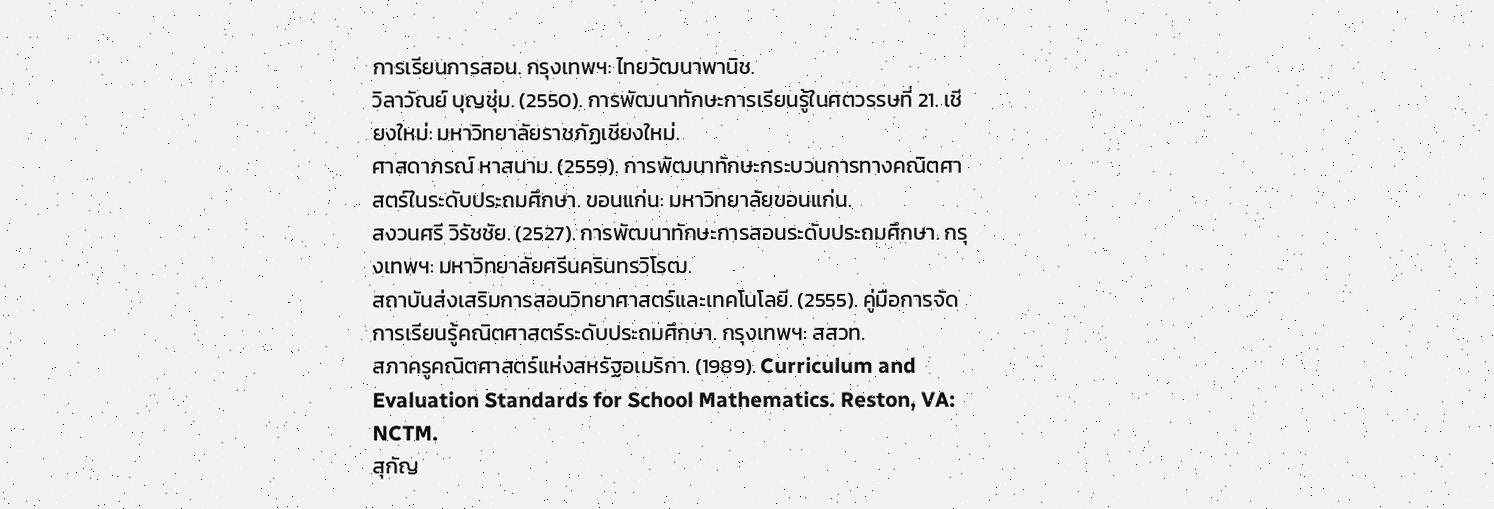การเรียนการสอน. กรุงเทพฯ: ไทยวัฒนาพานิช.
วิลาวัณย์ บุญชุ่ม. (2550). การพัฒนาทักษะการเรียนรู้ในศตวรรษที่ 21. เชียงใหม่: มหาวิทยาลัยราชภัฏเชียงใหม่.
ศาสดาภรณ์ หาสนาม. (2559). การพัฒนาทักษะกระบวนการทางคณิตศาสตร์ในระดับประถมศึกษา. ขอนแก่น: มหาวิทยาลัยขอนแก่น.
สงวนศรี วิรัชชัย. (2527). การพัฒนาทักษะการสอนระดับประถมศึกษา. กรุงเทพฯ: มหาวิทยาลัยศรีนครินทรวิโรฒ.
สถาบันส่งเสริมการสอนวิทยาศาสตร์และเทคโนโลยี. (2555). คู่มือการจัดการเรียนรู้คณิตศาสตร์ระดับประถมศึกษา. กรุงเทพฯ: สสวท.
สภาครูคณิตศาสตร์แห่งสหรัฐอเมริกา. (1989). Curriculum and Evaluation Standards for School Mathematics. Reston, VA: NCTM.
สุกัญ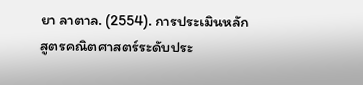ยา ลาตาล. (2554). การประเมินหลักสูตรคณิตศาสตร์ระดับประ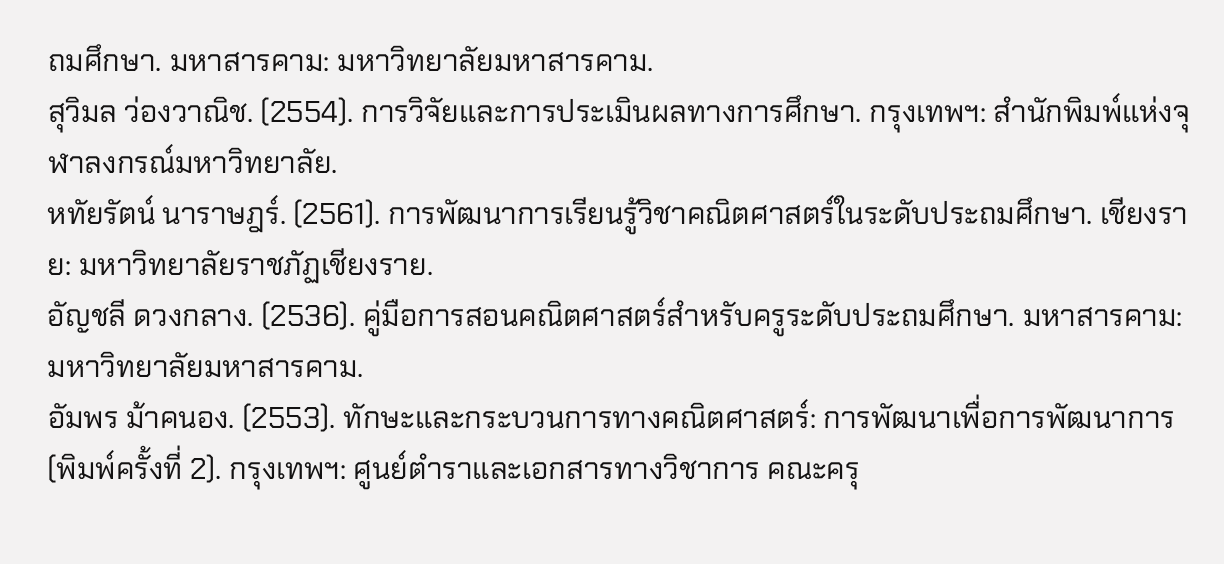ถมศึกษา. มหาสารคาม: มหาวิทยาลัยมหาสารคาม.
สุวิมล ว่องวาณิช. (2554). การวิจัยและการประเมินผลทางการศึกษา. กรุงเทพฯ: สำนักพิมพ์แห่งจุฬาลงกรณ์มหาวิทยาลัย.
หทัยรัตน์ นาราษฎร์. (2561). การพัฒนาการเรียนรู้วิชาคณิตศาสตร์ในระดับประถมศึกษา. เชียงราย: มหาวิทยาลัยราชภัฏเชียงราย.
อัญชลี ดวงกลาง. (2536). คู่มือการสอนคณิตศาสตร์สำหรับครูระดับประถมศึกษา. มหาสารคาม: มหาวิทยาลัยมหาสารคาม.
อัมพร ม้าคนอง. (2553). ทักษะและกระบวนการทางคณิตศาสตร์: การพัฒนาเพื่อการพัฒนาการ (พิมพ์ครั้งที่ 2). กรุงเทพฯ: ศูนย์ตำราและเอกสารทางวิชาการ คณะครุ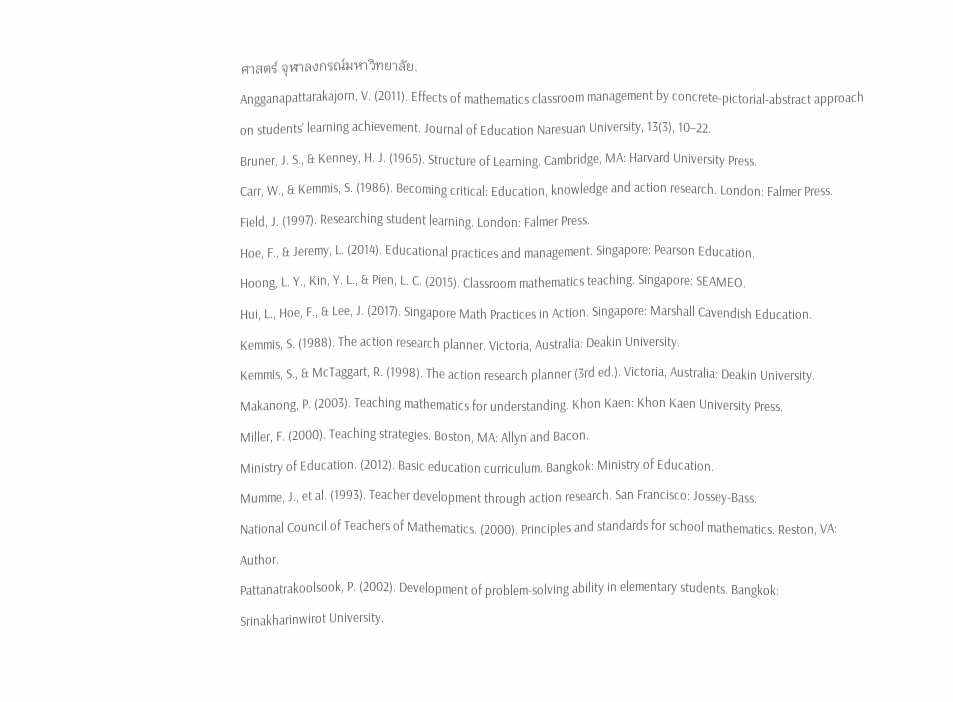ศาสตร์ จุฬาลงกรณ์มหาวิทยาลัย.
Angganapattarakajorn, V. (2011). Effects of mathematics classroom management by concrete-pictorial-abstract approach on students’ learning achievement. Journal of Education Naresuan University, 13(3), 10–22.
Bruner, J. S., & Kenney, H. J. (1965). Structure of Learning. Cambridge, MA: Harvard University Press.
Carr, W., & Kemmis, S. (1986). Becoming critical: Education, knowledge and action research. London: Falmer Press.
Field, J. (1997). Researching student learning. London: Falmer Press.
Hoe, F., & Jeremy, L. (2014). Educational practices and management. Singapore: Pearson Education.
Hoong, L. Y., Kin, Y. L., & Pien, L. C. (2015). Classroom mathematics teaching. Singapore: SEAMEO.
Hui, L., Hoe, F., & Lee, J. (2017). Singapore Math Practices in Action. Singapore: Marshall Cavendish Education.
Kemmis, S. (1988). The action research planner. Victoria, Australia: Deakin University.
Kemmis, S., & McTaggart, R. (1998). The action research planner (3rd ed.). Victoria, Australia: Deakin University.
Makanong, P. (2003). Teaching mathematics for understanding. Khon Kaen: Khon Kaen University Press.
Miller, F. (2000). Teaching strategies. Boston, MA: Allyn and Bacon.
Ministry of Education. (2012). Basic education curriculum. Bangkok: Ministry of Education.
Mumme, J., et al. (1993). Teacher development through action research. San Francisco: Jossey-Bass.
National Council of Teachers of Mathematics. (2000). Principles and standards for school mathematics. Reston, VA: Author.
Pattanatrakoolsook, P. (2002). Development of problem-solving ability in elementary students. Bangkok: Srinakharinwirot University.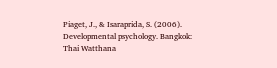Piaget, J., & Isaraprida, S. (2006). Developmental psychology. Bangkok: Thai Watthana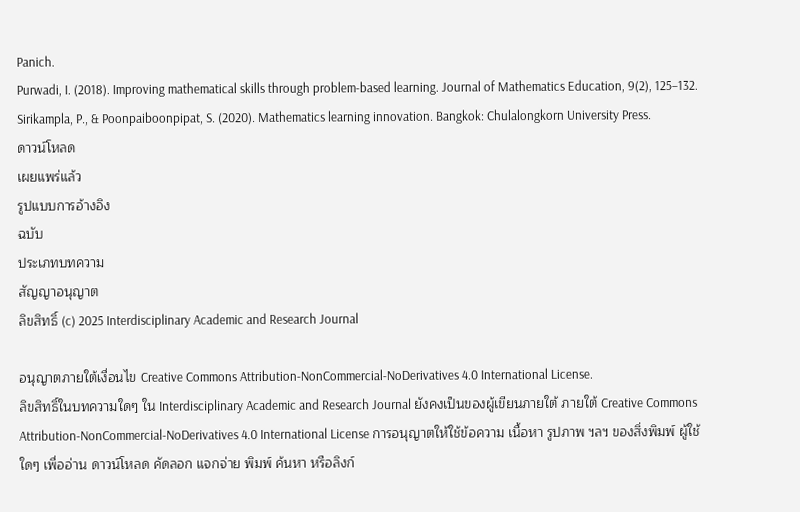Panich.
Purwadi, I. (2018). Improving mathematical skills through problem-based learning. Journal of Mathematics Education, 9(2), 125–132.
Sirikampla, P., & Poonpaiboonpipat, S. (2020). Mathematics learning innovation. Bangkok: Chulalongkorn University Press.
ดาวน์โหลด
เผยแพร่แล้ว
รูปแบบการอ้างอิง
ฉบับ
ประเภทบทความ
สัญญาอนุญาต
ลิขสิทธิ์ (c) 2025 Interdisciplinary Academic and Research Journal

อนุญาตภายใต้เงื่อนไข Creative Commons Attribution-NonCommercial-NoDerivatives 4.0 International License.
ลิขสิทธิ์ในบทความใดๆ ใน Interdisciplinary Academic and Research Journal ยังคงเป็นของผู้เขียนภายใต้ ภายใต้ Creative Commons Attribution-NonCommercial-NoDerivatives 4.0 International License การอนุญาตให้ใช้ข้อความ เนื้อหา รูปภาพ ฯลฯ ของสิ่งพิมพ์ ผู้ใช้ใดๆ เพื่ออ่าน ดาวน์โหลด คัดลอก แจกจ่าย พิมพ์ ค้นหา หรือลิงก์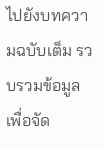ไปยังบทความฉบับเต็ม รวบรวมข้อมูลเพื่อจัด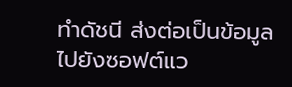ทำดัชนี ส่งต่อเป็นข้อมูลไปยังซอฟต์แว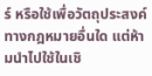ร์ หรือใช้เพื่อวัตถุประสงค์ทางกฎหมายอื่นใด แต่ห้ามนำไปใช้ในเชิ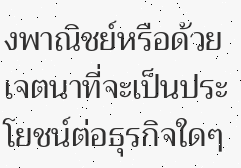งพาณิชย์หรือด้วยเจตนาที่จะเป็นประโยชน์ต่อธุรกิจใดๆ